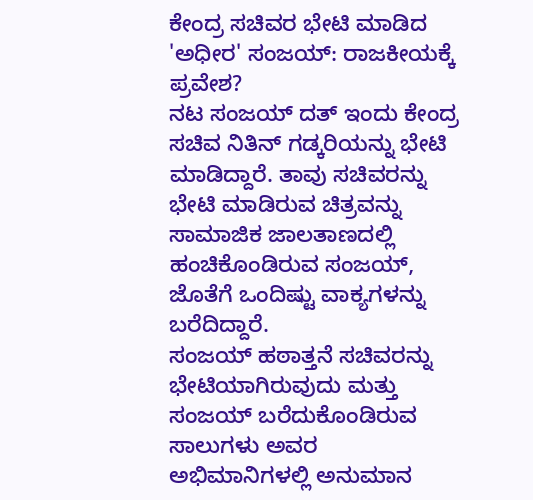ಕೇಂದ್ರ ಸಚಿವರ ಭೇಟಿ ಮಾಡಿದ 'ಅಧೀರ' ಸಂಜಯ್: ರಾಜಕೀಯಕ್ಕೆ ಪ್ರವೇಶ?
ನಟ ಸಂಜಯ್ ದತ್ ಇಂದು ಕೇಂದ್ರ ಸಚಿವ ನಿತಿನ್ ಗಡ್ಕರಿಯನ್ನು ಭೇಟಿ ಮಾಡಿದ್ದಾರೆ. ತಾವು ಸಚಿವರನ್ನು ಭೇಟಿ ಮಾಡಿರುವ ಚಿತ್ರವನ್ನು ಸಾಮಾಜಿಕ ಜಾಲತಾಣದಲ್ಲಿ ಹಂಚಿಕೊಂಡಿರುವ ಸಂಜಯ್, ಜೊತೆಗೆ ಒಂದಿಷ್ಟು ವಾಕ್ಯಗಳನ್ನು ಬರೆದಿದ್ದಾರೆ.
ಸಂಜಯ್ ಹಠಾತ್ತನೆ ಸಚಿವರನ್ನು ಭೇಟಿಯಾಗಿರುವುದು ಮತ್ತು ಸಂಜಯ್ ಬರೆದುಕೊಂಡಿರುವ ಸಾಲುಗಳು ಅವರ ಅಭಿಮಾನಿಗಳಲ್ಲಿ ಅನುಮಾನ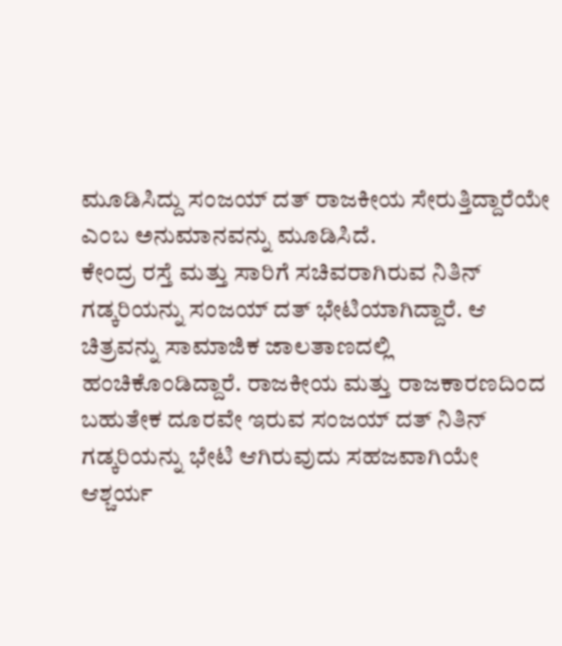ಮೂಡಿಸಿದ್ದು ಸಂಜಯ್ ದತ್ ರಾಜಕೀಯ ಸೇರುತ್ತಿದ್ದಾರೆಯೇ ಎಂಬ ಅನುಮಾನವನ್ನು ಮೂಡಿಸಿದೆ.
ಕೇಂದ್ರ ರಸ್ತೆ ಮತ್ತು ಸಾರಿಗೆ ಸಚಿವರಾಗಿರುವ ನಿತಿನ್ ಗಡ್ಕರಿಯನ್ನು ಸಂಜಯ್ ದತ್ ಭೇಟಿಯಾಗಿದ್ದಾರೆ. ಆ ಚಿತ್ರವನ್ನು ಸಾಮಾಜಿಕ ಜಾಲತಾಣದಲ್ಲಿ ಹಂಚಿಕೊಂಡಿದ್ದಾರೆ. ರಾಜಕೀಯ ಮತ್ತು ರಾಜಕಾರಣದಿಂದ ಬಹುತೇಕ ದೂರವೇ ಇರುವ ಸಂಜಯ್ ದತ್ ನಿತಿನ್ ಗಡ್ಕರಿಯನ್ನು ಭೇಟಿ ಆಗಿರುವುದು ಸಹಜವಾಗಿಯೇ ಆಶ್ಚರ್ಯ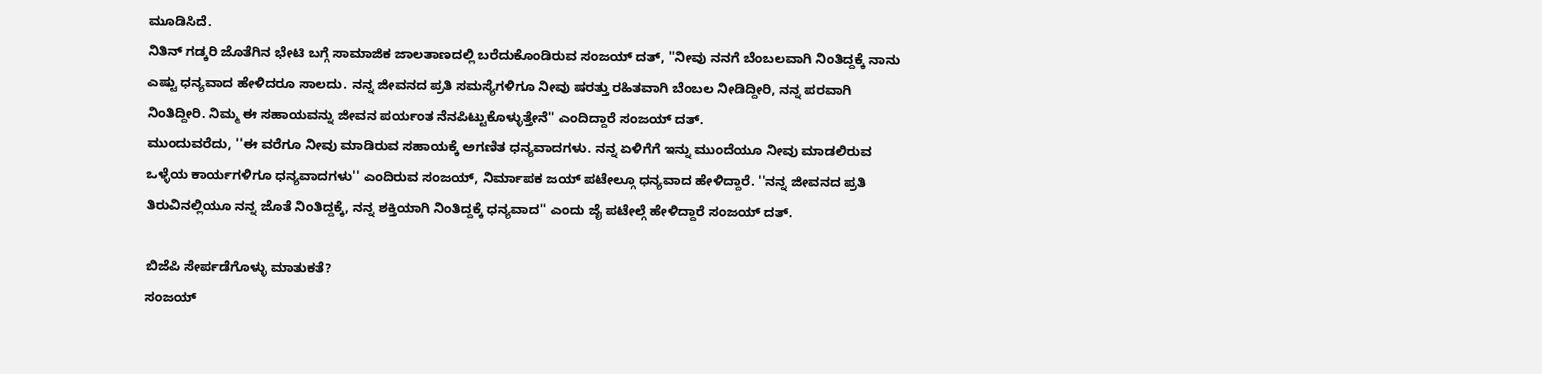ಮೂಡಿಸಿದೆ.
ನಿತಿನ್ ಗಡ್ಕರಿ ಜೊತೆಗಿನ ಭೇಟಿ ಬಗ್ಗೆ ಸಾಮಾಜಿಕ ಜಾಲತಾಣದಲ್ಲಿ ಬರೆದುಕೊಂಡಿರುವ ಸಂಜಯ್ ದತ್, ''ನೀವು ನನಗೆ ಬೆಂಬಲವಾಗಿ ನಿಂತಿದ್ದಕ್ಕೆ ನಾನು ಎಷ್ಟು ಧನ್ಯವಾದ ಹೇಳಿದರೂ ಸಾಲದು. ನನ್ನ ಜೀವನದ ಪ್ರತಿ ಸಮಸ್ಯೆಗಳಿಗೂ ನೀವು ಷರತ್ತು ರಹಿತವಾಗಿ ಬೆಂಬಲ ನೀಡಿದ್ದೀರಿ, ನನ್ನ ಪರವಾಗಿ ನಿಂತಿದ್ದೀರಿ. ನಿಮ್ಮ ಈ ಸಹಾಯವನ್ನು ಜೀವನ ಪರ್ಯಂತ ನೆನಪಿಟ್ಟುಕೊಳ್ಳುತ್ತೇನೆ'' ಎಂದಿದ್ದಾರೆ ಸಂಜಯ್ ದತ್.
ಮುಂದುವರೆದು, ''ಈ ವರೆಗೂ ನೀವು ಮಾಡಿರುವ ಸಹಾಯಕ್ಕೆ ಅಗಣಿತ ಧನ್ಯವಾದಗಳು. ನನ್ನ ಏಳಿಗೆಗೆ ಇನ್ನು ಮುಂದೆಯೂ ನೀವು ಮಾಡಲಿರುವ ಒಳ್ಳೆಯ ಕಾರ್ಯಗಳಿಗೂ ಧನ್ಯವಾದಗಳು'' ಎಂದಿರುವ ಸಂಜಯ್, ನಿರ್ಮಾಪಕ ಜಯ್ ಪಟೇಲ್ಗೂ ಧನ್ಯವಾದ ಹೇಳಿದ್ದಾರೆ. ''ನನ್ನ ಜೀವನದ ಪ್ರತಿ ತಿರುವಿನಲ್ಲಿಯೂ ನನ್ನ ಜೊತೆ ನಿಂತಿದ್ದಕ್ಕೆ, ನನ್ನ ಶಕ್ತಿಯಾಗಿ ನಿಂತಿದ್ದಕ್ಕೆ ಧನ್ಯವಾದ'' ಎಂದು ಜೈ ಪಟೇಲ್ಗೆ ಹೇಳಿದ್ದಾರೆ ಸಂಜಯ್ ದತ್.

ಬಿಜೆಪಿ ಸೇರ್ಪಡೆಗೊಳ್ಳು ಮಾತುಕತೆ?
ಸಂಜಯ್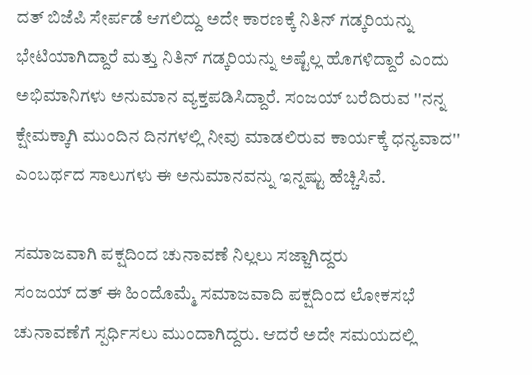ದತ್ ಬಿಜೆಪಿ ಸೇರ್ಪಡೆ ಆಗಲಿದ್ದು ಅದೇ ಕಾರಣಕ್ಕೆ ನಿತಿನ್ ಗಡ್ಕರಿಯನ್ನು ಭೇಟಿಯಾಗಿದ್ದಾರೆ ಮತ್ತು ನಿತಿನ್ ಗಡ್ಕರಿಯನ್ನು ಅಷ್ಟೆಲ್ಲ ಹೊಗಳಿದ್ದಾರೆ ಎಂದು ಅಭಿಮಾನಿಗಳು ಅನುಮಾನ ವ್ಯಕ್ತಪಡಿಸಿದ್ದಾರೆ. ಸಂಜಯ್ ಬರೆದಿರುವ ''ನನ್ನ ಕ್ಷೇಮಕ್ಕಾಗಿ ಮುಂದಿನ ದಿನಗಳಲ್ಲಿ ನೀವು ಮಾಡಲಿರುವ ಕಾರ್ಯಕ್ಕೆ ಧನ್ಯವಾದ'' ಎಂಬರ್ಥದ ಸಾಲುಗಳು ಈ ಅನುಮಾನವನ್ನು ಇನ್ನಷ್ಟು ಹೆಚ್ಚಿಸಿವೆ.

ಸಮಾಜವಾಗಿ ಪಕ್ಷದಿಂದ ಚುನಾವಣೆ ನಿಲ್ಲಲು ಸಜ್ಜಾಗಿದ್ದರು
ಸಂಜಯ್ ದತ್ ಈ ಹಿಂದೊಮ್ಮೆ ಸಮಾಜವಾದಿ ಪಕ್ಷದಿಂದ ಲೋಕಸಭೆ ಚುನಾವಣೆಗೆ ಸ್ಪರ್ಧಿಸಲು ಮುಂದಾಗಿದ್ದರು. ಆದರೆ ಅದೇ ಸಮಯದಲ್ಲಿ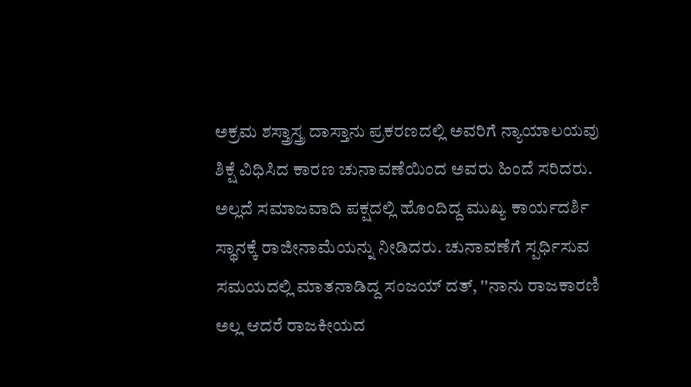ಅಕ್ರಮ ಶಸ್ತ್ರಾಸ್ತ್ರ ದಾಸ್ತಾನು ಪ್ರಕರಣದಲ್ಲಿ ಅವರಿಗೆ ನ್ಯಾಯಾಲಯವು ಶಿಕ್ಷೆ ವಿಧಿಸಿದ ಕಾರಣ ಚುನಾವಣೆಯಿಂದ ಅವರು ಹಿಂದೆ ಸರಿದರು. ಅಲ್ಲದೆ ಸಮಾಜವಾದಿ ಪಕ್ಷದಲ್ಲಿ ಹೊಂದಿದ್ದ ಮುಖ್ಯ ಕಾರ್ಯದರ್ಶಿ ಸ್ಥಾನಕ್ಕೆ ರಾಜೀನಾಮೆಯನ್ನು ನೀಡಿದರು. ಚುನಾವಣೆಗೆ ಸ್ಪರ್ಧಿಸುವ ಸಮಯದಲ್ಲಿ ಮಾತನಾಡಿದ್ದ ಸಂಜಯ್ ದತ್, ''ನಾನು ರಾಜಕಾರಣಿ ಅಲ್ಲ ಆದರೆ ರಾಜಕೀಯದ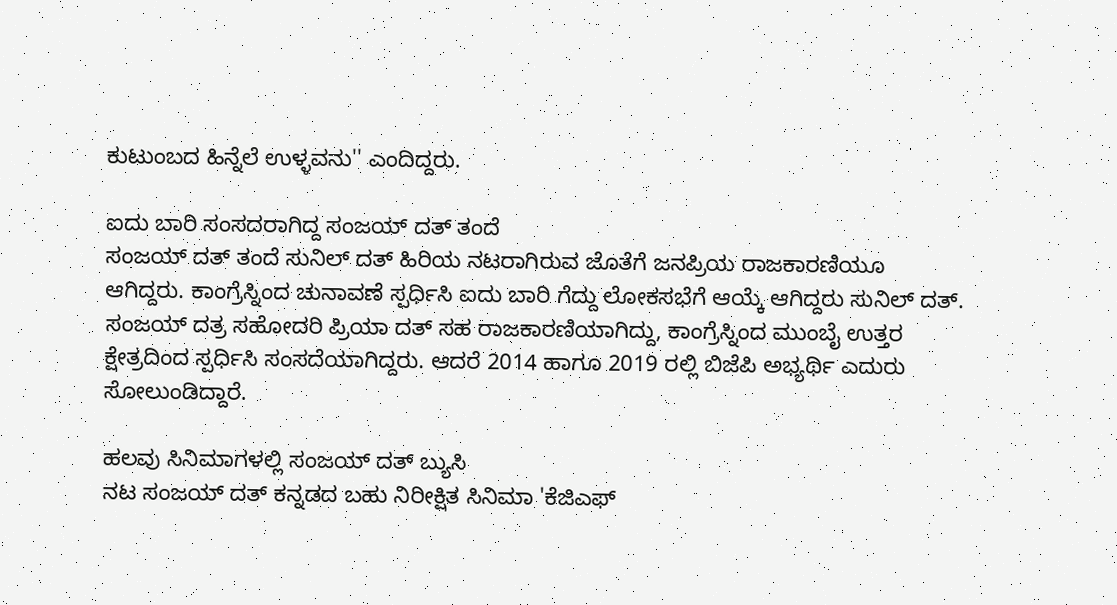ಕುಟುಂಬದ ಹಿನ್ನೆಲೆ ಉಳ್ಳವನು'' ಎಂದಿದ್ದರು.

ಐದು ಬಾರಿ ಸಂಸದರಾಗಿದ್ದ ಸಂಜಯ್ ದತ್ ತಂದೆ
ಸಂಜಯ್ ದತ್ ತಂದೆ ಸುನಿಲ್ ದತ್ ಹಿರಿಯ ನಟರಾಗಿರುವ ಜೊತೆಗೆ ಜನಪ್ರಿಯ ರಾಜಕಾರಣಿಯೂ ಆಗಿದ್ದರು. ಕಾಂಗ್ರೆಸ್ನಿಂದ ಚುನಾವಣೆ ಸ್ಪರ್ಧಿಸಿ ಐದು ಬಾರಿ ಗೆದ್ದು ಲೋಕಸಭೆಗೆ ಆಯ್ಕೆ ಆಗಿದ್ದರು ಸುನಿಲ್ ದತ್. ಸಂಜಯ್ ದತ್ರ ಸಹೋದರಿ ಪ್ರಿಯಾ ದತ್ ಸಹ ರಾಜಕಾರಣಿಯಾಗಿದ್ದು, ಕಾಂಗ್ರೆಸ್ನಿಂದ ಮುಂಬೈ ಉತ್ತರ ಕ್ಷೇತ್ರದಿಂದ ಸ್ಪರ್ಧಿಸಿ ಸಂಸದೆಯಾಗಿದ್ದರು. ಆದರೆ 2014 ಹಾಗೂ 2019 ರಲ್ಲಿ ಬಿಜೆಪಿ ಅಭ್ಯರ್ಥಿ ಎದುರು ಸೋಲುಂಡಿದ್ದಾರೆ.

ಹಲವು ಸಿನಿಮಾಗಳಲ್ಲಿ ಸಂಜಯ್ ದತ್ ಬ್ಯುಸಿ
ನಟ ಸಂಜಯ್ ದತ್ ಕನ್ನಡದ ಬಹು ನಿರೀಕ್ಷಿತ ಸಿನಿಮಾ 'ಕೆಜಿಎಫ್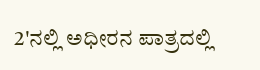2'ನಲ್ಲಿ ಅಧೀರನ ಪಾತ್ರದಲ್ಲಿ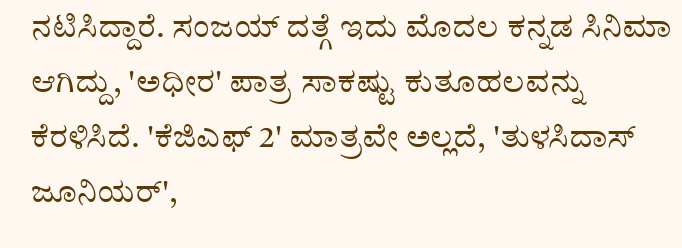ನಟಿಸಿದ್ದಾರೆ. ಸಂಜಯ್ ದತ್ಗೆ ಇದು ಮೊದಲ ಕನ್ನಡ ಸಿನಿಮಾ ಆಗಿದ್ದು, 'ಅಧೀರ' ಪಾತ್ರ ಸಾಕಷ್ಟು ಕುತೂಹಲವನ್ನು ಕೆರಳಿಸಿದೆ. 'ಕೆಜಿಎಫ್ 2' ಮಾತ್ರವೇ ಅಲ್ಲದೆ, 'ತುಳಸಿದಾಸ್ ಜೂನಿಯರ್',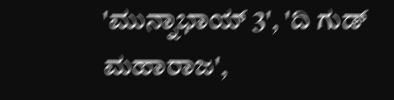'ಮುನ್ನಾಭಾಯ್ 3', 'ದಿ ಗುಡ್ ಮಹಾರಾಜ',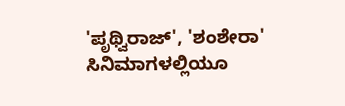'ಪೃಥ್ವಿರಾಜ್', 'ಶಂಶೇರಾ' ಸಿನಿಮಾಗಳಲ್ಲಿಯೂ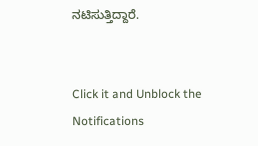ನಟಿಸುತ್ತಿದ್ದಾರೆ.


Click it and Unblock the Notifications